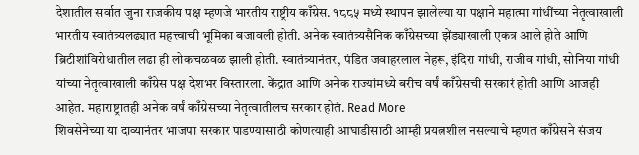देशातील सर्वात जुना राजकीय पक्ष म्हणजे भारतीय राष्ट्रीय काँग्रेस. १८८५ मध्ये स्थापन झालेल्या या पक्षाने महात्मा गांधींच्या नेतृत्वाखाली भारतीय स्वातंत्र्यलढ्यात महत्त्वाची भूमिका बजावली होती. अनेक स्वातंत्र्यसैनिक काँग्रेसच्या झेंड्याखाली एकत्र आले होते आणि ब्रिटीशांविरोधातील लढा ही लोकचळवळ झाली होती. स्वातंत्र्यानंतर, पंडित जवाहरलाल नेहरू, इंदिरा गांधी, राजीव गांधी, सोनिया गांधी यांच्या नेतृत्वाखाली काँग्रेस पक्ष देशभर विस्तारला. केंद्रात आणि अनेक राज्यांमध्ये बरीच वर्षं काँग्रेसची सरकारं होती आणि आजही आहेत. महाराष्ट्रातही अनेक वर्षं काँग्रेसच्या नेतृत्वातीलच सरकार होतं. Read More
शिवसेनेच्या या दाव्यानंतर भाजपा सरकार पाडण्यासाठी कोणत्याही आघाडीसाठी आम्ही प्रयत्नशील नसल्याचे म्हणत काँग्रेसने संजय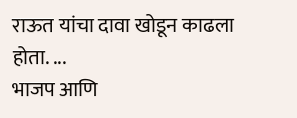राऊत यांचा दावा खोडून काढला होता. ...
भाजप आणि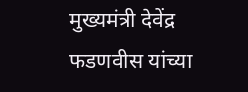मुख्यमंत्री देवेंद्र फडणवीस यांच्या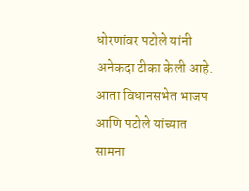धोरणांवर पटोले यांनी अनेकदा टीका केली आहे. आता विधानसभेत भाजप आणि पटोले यांच्यात सामना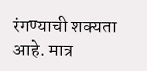रंगण्याची शक्यता आहे. मात्र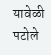यावेळी पटोले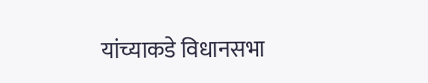यांच्याकडे विधानसभा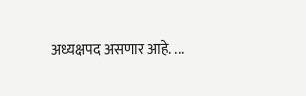अध्यक्षपद असणार आहे. ...